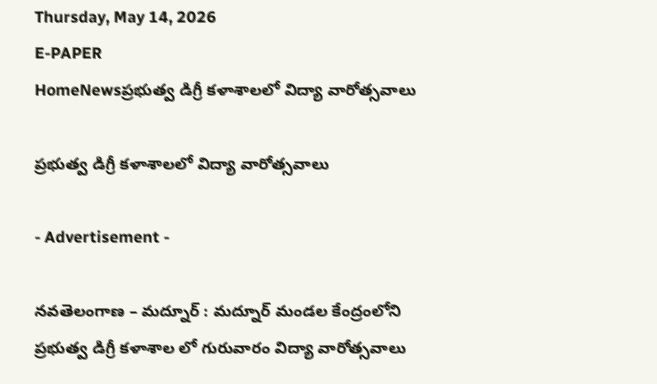Thursday, May 14, 2026
E-PAPER
HomeNewsప్రభుత్వ డిగ్రీ కళాశాలలో విద్యా వారోత్సవాలు

ప్రభుత్వ డిగ్రీ కళాశాలలో విద్యా వారోత్సవాలు

- Advertisement -

నవతెలంగాణ – మద్నూర్ : మద్నూర్ మండల కేంద్రంలోని ప్రభుత్వ డిగ్రీ కళాశాల లో గురువారం విద్యా వారోత్సవాలు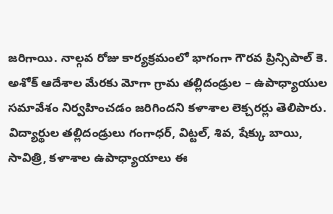జరిగాయి. నాల్గవ రోజు కార్యక్రమంలో భాగంగా గౌరవ ప్రిన్సిపాల్ కె. అశోక్ ఆదేశాల మేరకు మోగా గ్రామ తల్లిదండ్రుల – ఉపాధ్యాయుల సమావేశం నిర్వహించడం జరిగిందని కళాశాల లెక్చరర్లు తెలిపారు. విద్యార్థుల తల్లిదండ్రులు గంగాధర్, విట్టల్, శివ, షేక్కు బాయి, సావిత్రి, కళాశాల ఉపాధ్యాయాలు ఈ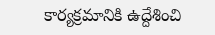కార్యక్రమానికి ఉద్దేశించి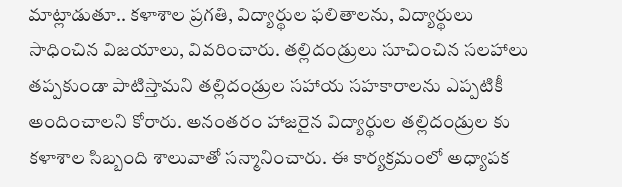మాట్లాడుతూ.. కళాశాల ప్రగతి, విద్యార్థుల ఫలితాలను, విద్యార్థులు సాధించిన విజయాలు, వివరించారు. తల్లిదండ్రులు సూచించిన సలహాలు తప్పకుండా పాటిస్తామని తల్లిదండ్రుల సహాయ సహకారాలను ఎప్పటికీ అందించాలని కోరారు. అనంతరం హాజరైన విద్యార్థుల తల్లిదండ్రుల కు కళాశాల సిబ్బంది శాలువాతో సన్మానించారు. ఈ కార్యక్రమంలో అధ్యాపక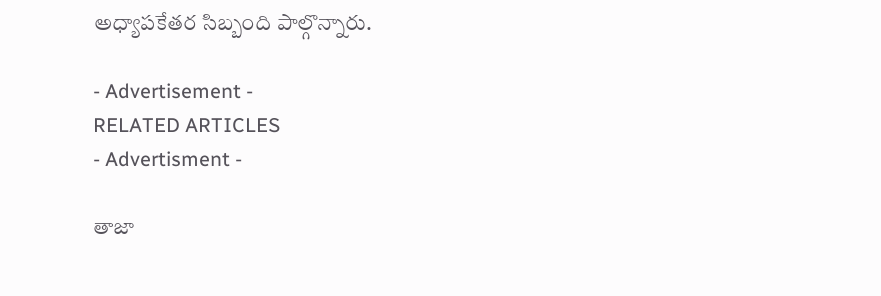అధ్యాపకేతర సిబ్బంది పాల్గొన్నారు.

- Advertisement -
RELATED ARTICLES
- Advertisment -

తాజా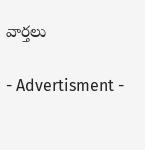వార్తలు

- Advertisment -